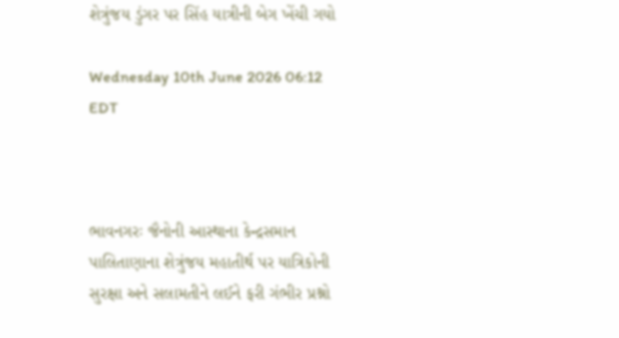શેત્રુંજય ડુંગર પર સિંહ યાત્રીની બેગ ખેંચી ગયો

Wednesday 10th June 2026 06:12 EDT



ભાવનગરઃ જૈનોની આસ્થાના કેન્દ્રસમાન પાલિતાણાના શેત્રુંજય મહાતીર્થ પર યાત્રિકોની સુરક્ષા અને સલામતીને લઈને ફરી ગંભીર પ્રશ્નો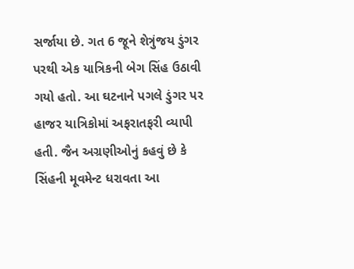સર્જાયા છે. ગત 6 જૂને શેત્રુંજય ડુંગર પરથી એક યાત્રિકની બેગ સિંહ ઉઠાવી ગયો હતો. આ ઘટનાને પગલે ડુંગર પર હાજર યાત્રિકોમાં અફરાતફરી વ્યાપી હતી. જૈન અગ્રણીઓનું કહવું છે કે સિંહની મૂવમેન્ટ ધરાવતા આ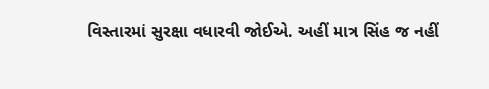વિસ્તારમાં સુરક્ષા વધારવી જોઈએ. અહીં માત્ર સિંહ જ નહીં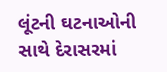લૂંટની ઘટનાઓની સાથે દેરાસરમાં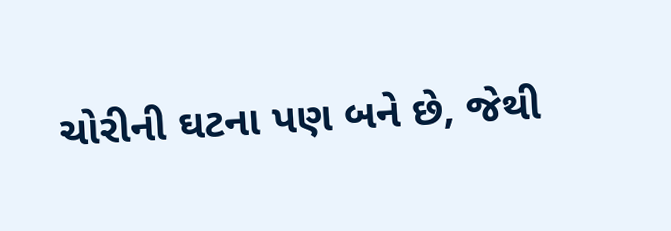ચોરીની ઘટના પણ બને છે, જેથી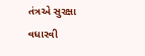તંત્રએ સુરક્ષા વધારવી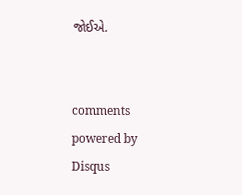જોઈએ.


comments powered by Disqus